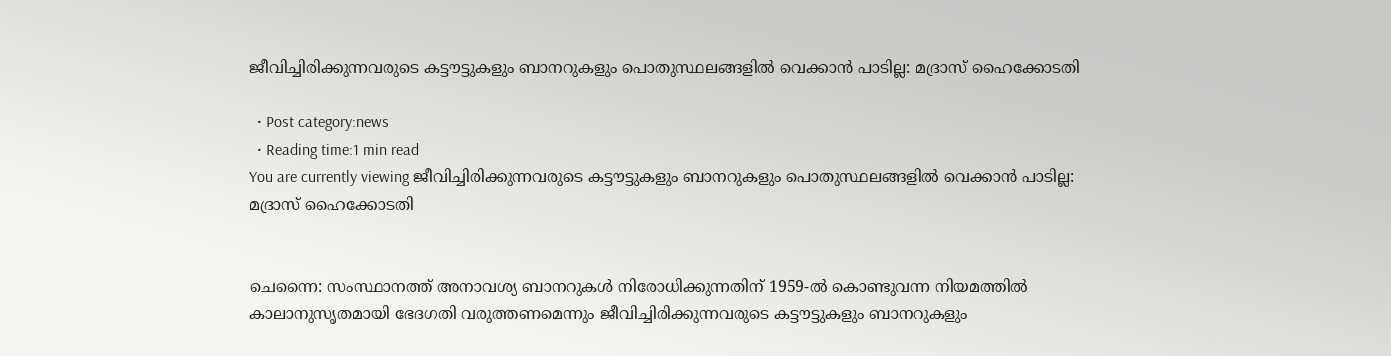ജീവിച്ചിരിക്കുന്നവരുടെ കട്ടൗട്ടുകളും ബാനറുകളും പൊതുസ്ഥലങ്ങളില്‍ വെക്കാൻ പാടില്ല: മദ്രാസ് ഹൈക്കോടതി

  • Post category:news
  • Reading time:1 min read
You are currently viewing ജീവിച്ചിരിക്കുന്നവരുടെ കട്ടൗട്ടുകളും ബാനറുകളും പൊതുസ്ഥലങ്ങളില്‍ വെക്കാൻ പാടില്ല: മദ്രാസ് ഹൈക്കോടതി


ചെന്നൈ: സംസ്ഥാനത്ത് അനാവശ്യ ബാനറുകള്‍ നിരോധിക്കുന്നതിന് 1959-ല്‍ കൊണ്ടുവന്ന നിയമത്തില്‍ കാലാനുസൃതമായി ഭേദഗതി വരുത്തണമെന്നും ജീവിച്ചിരിക്കുന്നവരുടെ കട്ടൗട്ടുകളും ബാനറുകളും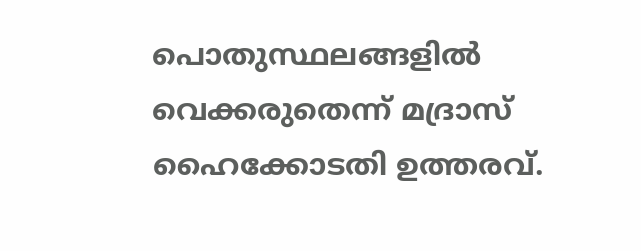പൊതുസ്ഥലങ്ങളില്‍ വെക്കരുതെന്ന് മദ്രാസ് ഹൈക്കോടതി ഉത്തരവ്.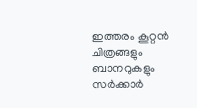ഇത്തരം കൂറ്റന്‍ ചിത്രങ്ങളും ബാനറുകളും സര്‍ക്കാര്‍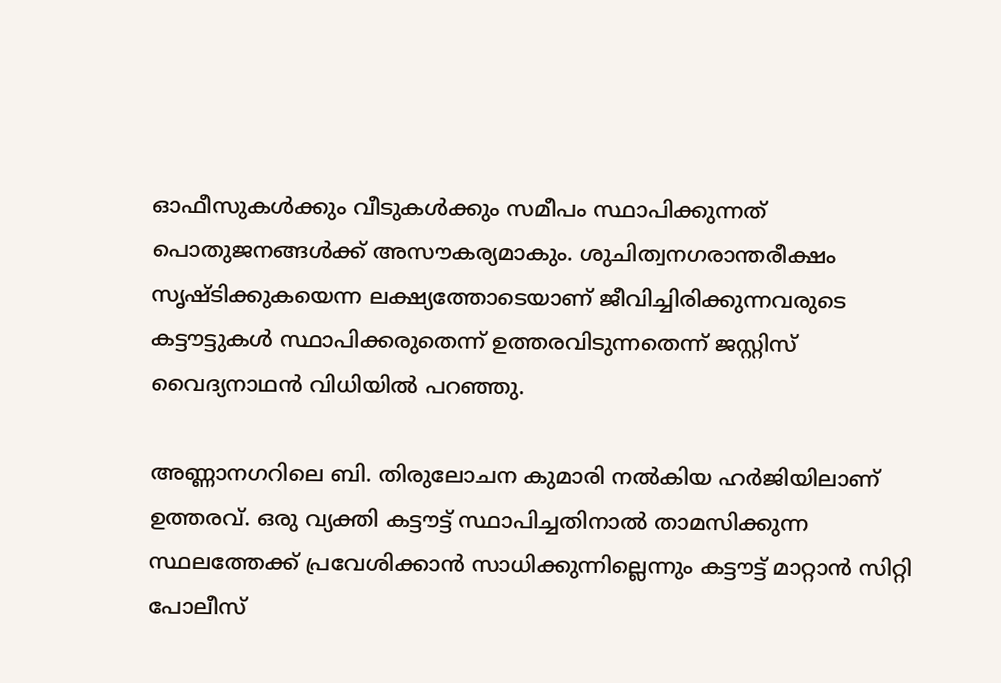ഓഫീസുകള്‍ക്കും വീടുകള്‍ക്കും സമീപം സ്ഥാപിക്കുന്നത് പൊതുജനങ്ങള്‍ക്ക് അസൗകര്യമാകും. ശുചിത്വനഗരാന്തരീക്ഷം സൃഷ്ടിക്കുകയെന്ന ലക്ഷ്യത്തോടെയാണ് ജീവിച്ചിരിക്കുന്നവരുടെ കട്ടൗട്ടുകള്‍ സ്ഥാപിക്കരുതെന്ന് ഉത്തരവിടുന്നതെന്ന് ജസ്റ്റിസ് വൈദ്യനാഥന്‍ വിധിയില്‍ പറഞ്ഞു.

അണ്ണാനഗറിലെ ബി. തിരുലോചന കുമാരി നല്‍കിയ ഹര്‍ജിയിലാണ് ഉത്തരവ്. ഒരു വ്യക്തി കട്ടൗട്ട് സ്ഥാപിച്ചതിനാല്‍ താമസിക്കുന്ന സ്ഥലത്തേക്ക് പ്രവേശിക്കാന്‍ സാധിക്കുന്നില്ലെന്നും കട്ടൗട്ട് മാറ്റാന്‍ സിറ്റി പോലീസ്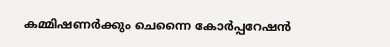കമ്മിഷണര്‍ക്കും ചെന്നൈ കോര്‍പ്പറേഷന്‍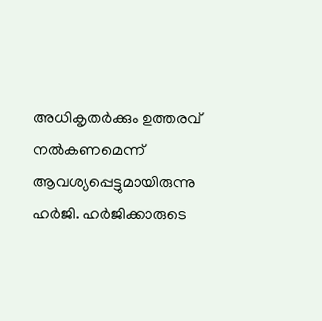അധികൃതര്‍ക്കും ഉത്തരവ് നല്‍കണമെന്ന് ആവശ്യപ്പെട്ടുമായിരുന്നു ഹര്‍ജി. ഹര്‍ജിക്കാരുടെ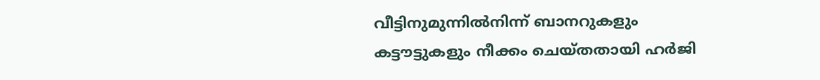വീട്ടിനുമുന്നില്‍നിന്ന് ബാനറുകളും കട്ടൗട്ടുകളും നീക്കം ചെയ്തതായി ഹര്‍ജി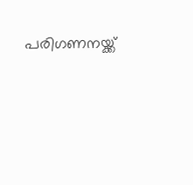പരിഗണനയ്ക്ക്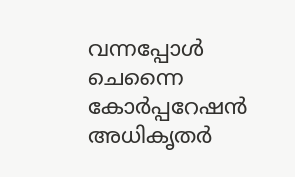വന്നപ്പോള്‍ ചെന്നൈ കോര്‍പ്പറേഷന്‍ അധികൃതര്‍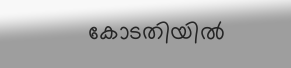കോടതിയില്‍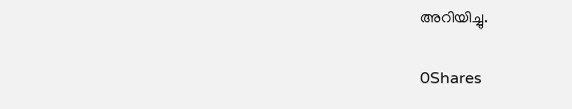അറിയിച്ചു.

0Shares